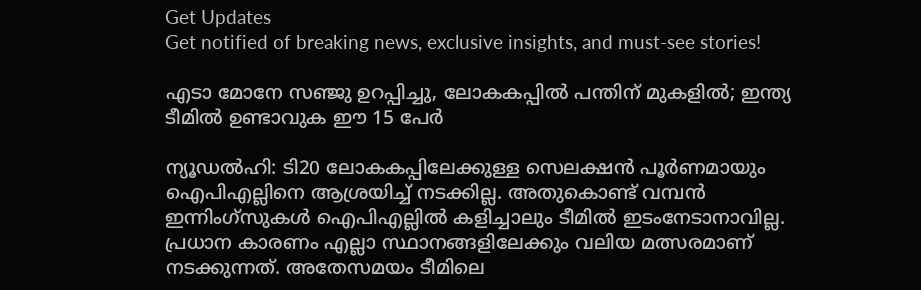Get Updates
Get notified of breaking news, exclusive insights, and must-see stories!

എടാ മോനേ സഞ്ജു ഉറപ്പിച്ചു, ലോകകപ്പില്‍ പന്തിന് മുകളില്‍; ഇന്ത്യ ടീമില്‍ ഉണ്ടാവുക ഈ 15 പേര്‍

ന്യൂഡല്‍ഹി: ടി20 ലോകകപ്പിലേക്കുള്ള സെലക്ഷന്‍ പൂര്‍ണമായും ഐപിഎല്ലിനെ ആശ്രയിച്ച് നടക്കില്ല. അതുകൊണ്ട് വമ്പന്‍ ഇന്നിംഗ്‌സുകള്‍ ഐപിഎല്ലില്‍ കളിച്ചാലും ടീമില്‍ ഇടംനേടാനാവില്ല. പ്രധാന കാരണം എല്ലാ സ്ഥാനങ്ങളിലേക്കും വലിയ മത്സരമാണ് നടക്കുന്നത്. അതേസമയം ടീമിലെ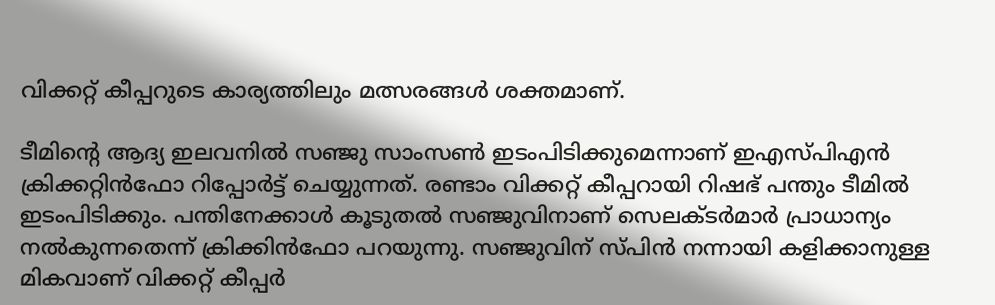വിക്കറ്റ് കീപ്പറുടെ കാര്യത്തിലും മത്സരങ്ങള്‍ ശക്തമാണ്.

ടീമിന്റെ ആദ്യ ഇലവനില്‍ സഞ്ജു സാംസണ്‍ ഇടംപിടിക്കുമെന്നാണ് ഇഎസ്പിഎന്‍ ക്രിക്കറ്റിന്‍ഫോ റിപ്പോര്‍ട്ട് ചെയ്യുന്നത്. രണ്ടാം വിക്കറ്റ് കീപ്പറായി റിഷഭ് പന്തും ടീമില്‍ ഇടംപിടിക്കും. പന്തിനേക്കാള്‍ കൂടുതല്‍ സഞ്ജുവിനാണ് സെലക്ടര്‍മാര്‍ പ്രാധാന്യം നല്‍കുന്നതെന്ന് ക്രിക്കിന്‍ഫോ പറയുന്നു. സഞ്ജുവിന് സ്പിന്‍ നന്നായി കളിക്കാനുള്ള മികവാണ് വിക്കറ്റ് കീപ്പര്‍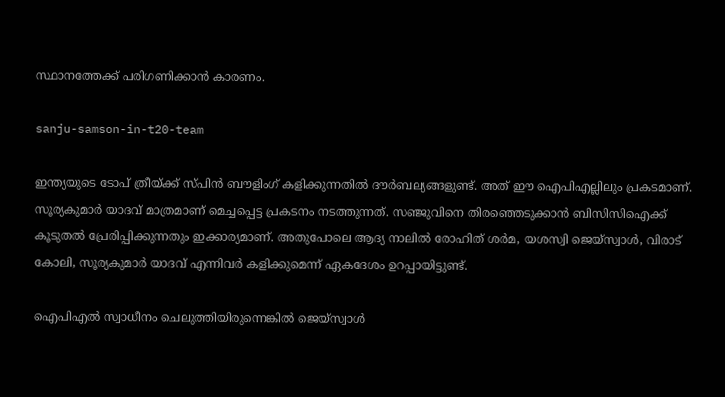സ്ഥാനത്തേക്ക് പരിഗണിക്കാന്‍ കാരണം.

sanju-samson-in-t20-team

ഇന്ത്യയുടെ ടോപ് ത്രീയ്ക്ക് സ്പിന്‍ ബൗളിംഗ് കളിക്കുന്നതില്‍ ദൗര്‍ബല്യങ്ങളുണ്ട്. അത് ഈ ഐപിഎല്ലിലും പ്രകടമാണ്. സൂര്യകുമാര്‍ യാദവ് മാത്രമാണ് മെച്ചപ്പെട്ട പ്രകടനം നടത്തുന്നത്. സഞ്ജുവിനെ തിരഞ്ഞെടുക്കാന്‍ ബിസിസിഐക്ക് കൂടുതല്‍ പ്രേരിപ്പിക്കുന്നതും ഇക്കാര്യമാണ്. അതുപോലെ ആദ്യ നാലില്‍ രോഹിത് ശര്‍മ, യശസ്വി ജെയ്‌സ്വാള്‍, വിരാട് കോലി, സൂര്യകുമാര്‍ യാദവ് എന്നിവര്‍ കളിക്കുമെന്ന് ഏകദേശം ഉറപ്പായിട്ടുണ്ട്.

ഐപിഎല്‍ സ്വാധീനം ചെലുത്തിയിരുന്നെങ്കില്‍ ജെയ്‌സ്വാള്‍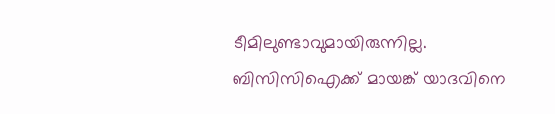ടീമിലുണ്ടാവുമായിരുന്നില്ല. ബിസിസിഐക്ക് മായങ്ക് യാദവിനെ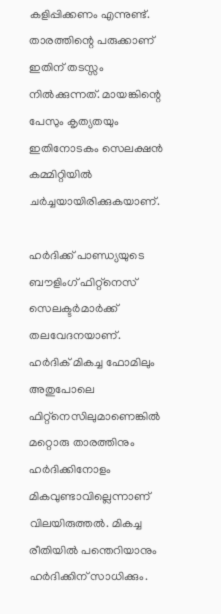കളിപ്പിക്കണം എന്നുണ്ട്. താരത്തിന്റെ പരുക്കാണ് ഇതിന് തടസ്സം നില്‍ക്കുന്നത്. മായങ്കിന്റെ പേസും കൃത്യതയും ഇതിനോടകം സെലക്ഷന്‍ കമ്മിറ്റിയില്‍ ചര്‍ച്ചയായിരിക്കുകയാണ്.

ഹര്‍ദിക്ക് പാണ്ഡ്യയുടെ ബൗളിംഗ് ഫിറ്റ്‌നെസ് സെലക്ടര്‍മാര്‍ക്ക് തലവേദനയാണ്. ഹര്‍ദിക് മികച്ച ഫോമിലും അതുപോലെ ഫിറ്റ്‌നെസിലുമാണെങ്കില്‍ മറ്റൊരു താരത്തിനും ഹര്‍ദിക്കിനോളം മികവുണ്ടാവില്ലെന്നാണ് വിലയിരുത്തല്‍. മികച്ച രീതിയില്‍ പന്തെറിയാനും ഹര്‍ദിക്കിന് സാധിക്കും.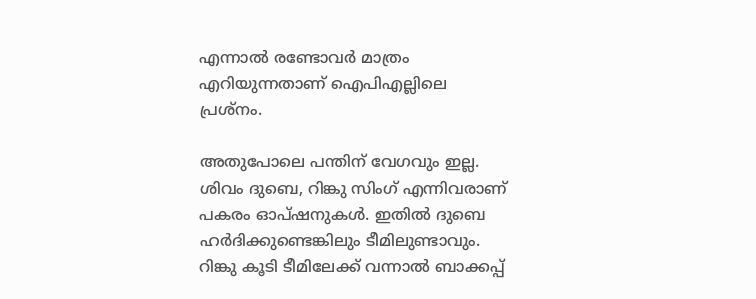എന്നാല്‍ രണ്ടോവര്‍ മാത്രം എറിയുന്നതാണ് ഐപിഎല്ലിലെ പ്രശ്‌നം.

അതുപോലെ പന്തിന് വേഗവും ഇല്ല. ശിവം ദുബെ, റിങ്കു സിംഗ് എന്നിവരാണ് പകരം ഓപ്ഷനുകള്‍. ഇതില്‍ ദുബെ ഹര്‍ദിക്കുണ്ടെങ്കിലും ടീമിലുണ്ടാവും. റിങ്കു കൂടി ടീമിലേക്ക് വന്നാല്‍ ബാക്കപ്പ്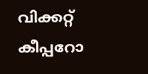വിക്കറ്റ് കീപ്പറോ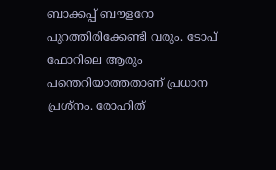ബാക്കപ്പ് ബൗളറോ പുറത്തിരിക്കേണ്ടി വരും. ടോപ് ഫോറിലെ ആരും പന്തെറിയാത്തതാണ് പ്രധാന പ്രശ്‌നം. രോഹിത്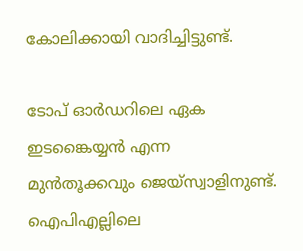കോലിക്കായി വാദിച്ചിട്ടുണ്ട്.

ടോപ് ഓര്‍ഡറിലെ ഏക ഇടങ്കൈയ്യന്‍ എന്ന മുന്‍തൂക്കവും ജെയ്‌സ്വാളിനുണ്ട്. ഐപിഎല്ലിലെ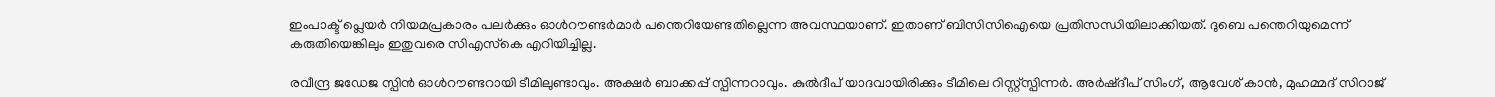ഇംപാക്ട് പ്ലെയര്‍ നിയമപ്രകാരം പലര്‍ക്കും ഓള്‍റൗണ്ടര്‍മാര്‍ പന്തെറിയേണ്ടതില്ലെന്ന അവസ്ഥയാണ്. ഇതാണ് ബിസിസിഐയെ പ്രതിസന്ധിയിലാക്കിയത്. ദുബെ പന്തെറിയുമെന്ന് കരുതിയെങ്കിലും ഇതുവരെ സിഎസ്‌കെ എറിയിച്ചില്ല.

രവീന്ദ്ര ജഡേജ സ്പിന്‍ ഓള്‍റൗണ്ടറായി ടീമിലുണ്ടാവും. അക്ഷര്‍ ബാക്കപ്പ് സ്പിന്നറാവും. കുല്‍ദീപ് യാദവായിരിക്കും ടീമിലെ റിസ്റ്റ്‌സ്പിന്നര്‍. അര്‍ഷ്ദീപ് സിംഗ്, ആവേശ് കാന്‍, മുഹമ്മദ് സിറാജ്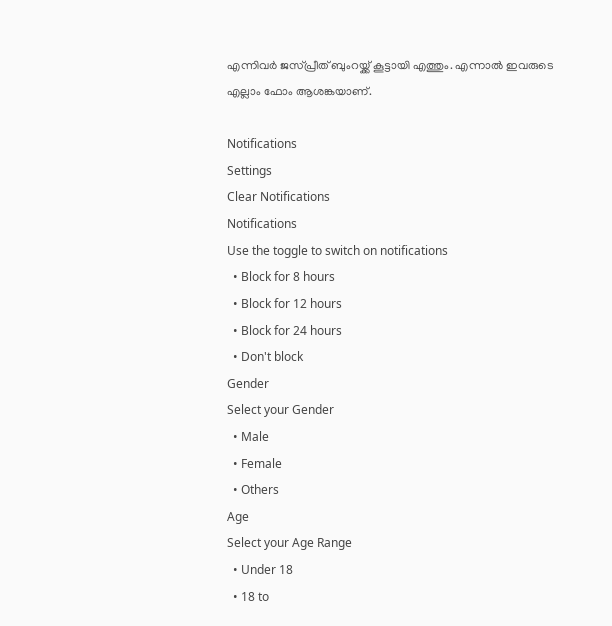എന്നിവര്‍ ജസ്പ്രീത് ബുംറയ്ക്ക് കൂട്ടായി എത്തും. എന്നാല്‍ ഇവരുടെ എല്ലാം ഫോം ആശങ്കയാണ്.

Notifications
Settings
Clear Notifications
Notifications
Use the toggle to switch on notifications
  • Block for 8 hours
  • Block for 12 hours
  • Block for 24 hours
  • Don't block
Gender
Select your Gender
  • Male
  • Female
  • Others
Age
Select your Age Range
  • Under 18
  • 18 to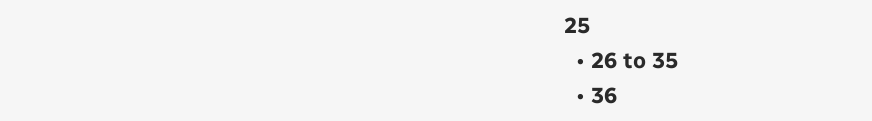25
  • 26 to 35
  • 36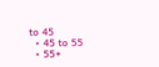to 45
  • 45 to 55
  • 55+